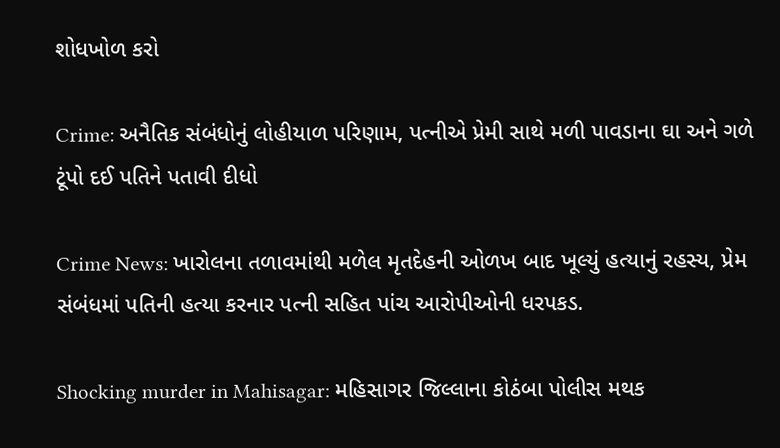શોધખોળ કરો

Crime: અનૈતિક સંબંધોનું લોહીયાળ પરિણામ, પત્નીએ પ્રેમી સાથે મળી પાવડાના ઘા અને ગળે ટૂંપો દઈ પતિને પતાવી દીધો

Crime News: ખારોલના તળાવમાંથી મળેલ મૃતદેહની ઓળખ બાદ ખૂલ્યું હત્યાનું રહસ્ય, પ્રેમ સંબંધમાં પતિની હત્યા કરનાર પત્ની સહિત પાંચ આરોપીઓની ધરપકડ.

Shocking murder in Mahisagar: મહિસાગર જિલ્લાના કોઠંબા પોલીસ મથક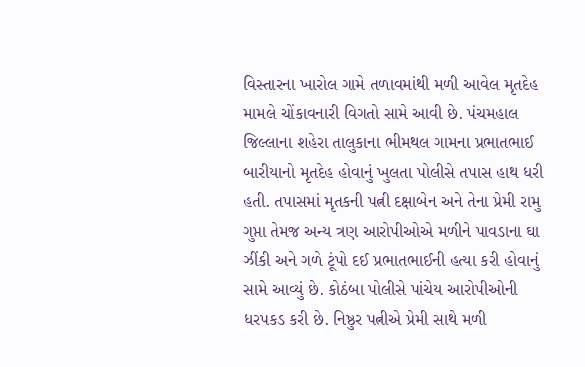વિસ્તારના ખારોલ ગામે તળાવમાંથી મળી આવેલ મૃતદેહ મામલે ચોંકાવનારી વિગતો સામે આવી છે. પંચમહાલ જિલ્લાના શહેરા તાલુકાના ભીમથલ ગામના પ્રભાતભાઈ બારીયાનો મૃતદેહ હોવાનું ખુલતા પોલીસે તપાસ હાથ ધરી હતી. તપાસમાં મૃતકની પત્ની દક્ષાબેન અને તેના પ્રેમી રામુ ગુપ્તા તેમજ અન્ય ત્રણ આરોપીઓએ મળીને પાવડાના ઘા ઝીંકી અને ગળે ટૂંપો દઈ પ્રભાતભાઈની હત્યા કરી હોવાનું સામે આવ્યું છે. કોઠંબા પોલીસે પાંચેય આરોપીઓની ધરપકડ કરી છે. નિષ્ઠુર પત્નીએ પ્રેમી સાથે મળી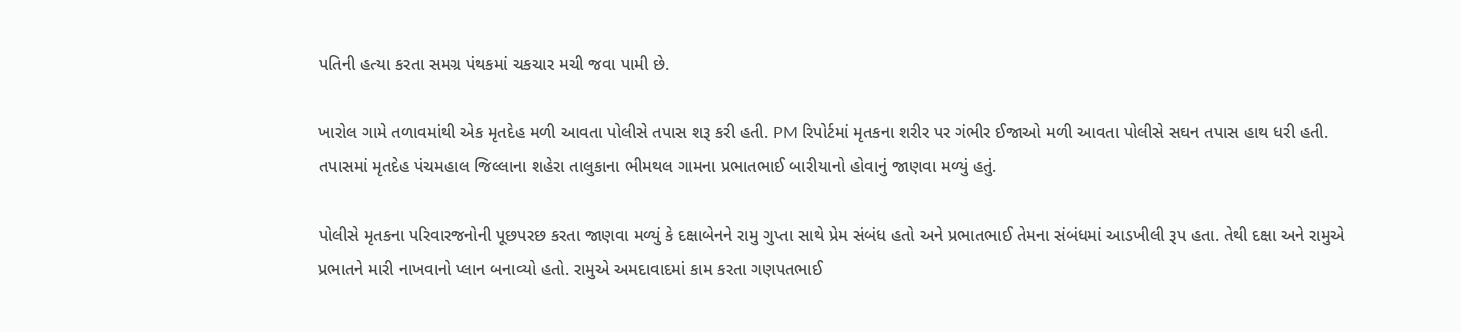પતિની હત્યા કરતા સમગ્ર પંથકમાં ચકચાર મચી જવા પામી છે.

ખારોલ ગામે તળાવમાંથી એક મૃતદેહ મળી આવતા પોલીસે તપાસ શરૂ કરી હતી. PM રિપોર્ટમાં મૃતકના શરીર પર ગંભીર ઈજાઓ મળી આવતા પોલીસે સઘન તપાસ હાથ ધરી હતી. તપાસમાં મૃતદેહ પંચમહાલ જિલ્લાના શહેરા તાલુકાના ભીમથલ ગામના પ્રભાતભાઈ બારીયાનો હોવાનું જાણવા મળ્યું હતું.

પોલીસે મૃતકના પરિવારજનોની પૂછપરછ કરતા જાણવા મળ્યું કે દક્ષાબેનને રામુ ગુપ્તા સાથે પ્રેમ સંબંધ હતો અને પ્રભાતભાઈ તેમના સંબંધમાં આડખીલી રૂપ હતા. તેથી દક્ષા અને રામુએ પ્રભાતને મારી નાખવાનો પ્લાન બનાવ્યો હતો. રામુએ અમદાવાદમાં કામ કરતા ગણપતભાઈ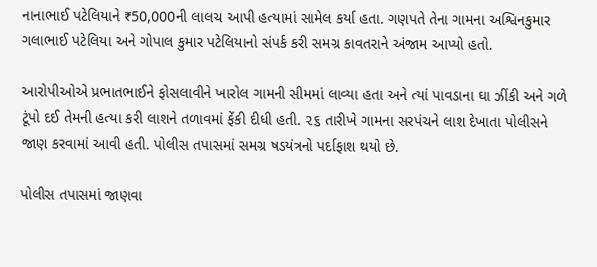નાનાભાઈ પટેલિયાને ₹50,000ની લાલચ આપી હત્યામાં સામેલ કર્યા હતા. ગણપતે તેના ગામના અશ્વિનકુમાર ગલાભાઈ પટેલિયા અને ગોપાલ કુમાર પટેલિયાનો સંપર્ક કરી સમગ્ર કાવતરાને અંજામ આપ્યો હતો.

આરોપીઓએ પ્રભાતભાઈને ફોસલાવીને ખારોલ ગામની સીમમાં લાવ્યા હતા અને ત્યાં પાવડાના ઘા ઝીંકી અને ગળે ટૂંપો દઈ તેમની હત્યા કરી લાશને તળાવમાં ફેંકી દીધી હતી. ૨૬ તારીખે ગામના સરપંચને લાશ દેખાતા પોલીસને જાણ કરવામાં આવી હતી. પોલીસ તપાસમાં સમગ્ર ષડયંત્રનો પર્દાફાશ થયો છે.

પોલીસ તપાસમાં જાણવા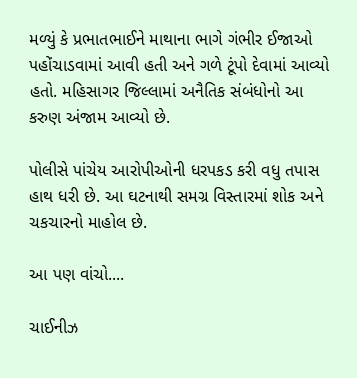મળ્યું કે પ્રભાતભાઈને માથાના ભાગે ગંભીર ઈજાઓ પહોંચાડવામાં આવી હતી અને ગળે ટૂંપો દેવામાં આવ્યો હતો. મહિસાગર જિલ્લામાં અનૈતિક સંબંધોનો આ કરુણ અંજામ આવ્યો છે.

પોલીસે પાંચેય આરોપીઓની ધરપકડ કરી વધુ તપાસ હાથ ધરી છે. આ ઘટનાથી સમગ્ર વિસ્તારમાં શોક અને ચકચારનો માહોલ છે.

આ પણ વાંચો....

ચાઈનીઝ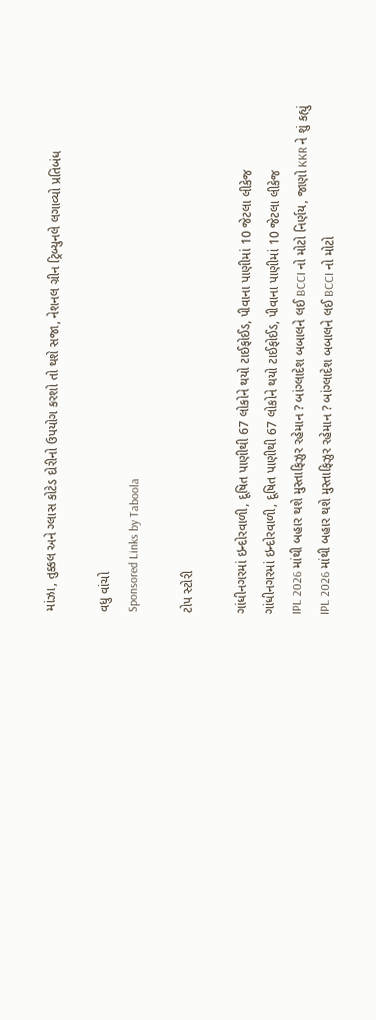માંઝા, તુક્કલ અને ગ્લાસ કોટેડ દોરીનો ઉપયોગ કરશો તો થશે સજા, નેશનલ ગ્રીન ટ્રિબ્યુનલે લગાવ્યો પ્રતિબંધ

વધુ વાંચો
Sponsored Links by Taboola

ટોપ સ્ટોરી

ગાંધીનગરમાં ઇન્દોરવાળી, દૂષિત પાણીથી 67 લોકોને થયો ટાઈફોઈડ, પીવાના પાણીમાં 10 જેટલા લીકેજ
ગાંધીનગરમાં ઇન્દોરવાળી, દૂષિત પાણીથી 67 લોકોને થયો ટાઈફોઈડ, પીવાના પાણીમાં 10 જેટલા લીકેજ
IPL 2026 માંથી બહાર થશે મુસ્તાફિઝુર રહેમાન ? બાંગ્લાદેશ બબાલને લઈ BCCI નો મોટો નિર્ણય, જાણો KKR ને શું કહ્યું
IPL 2026 માંથી બહાર થશે મુસ્તાફિઝુર રહેમાન ? બાંગ્લાદેશ બબાલને લઈ BCCI નો મોટો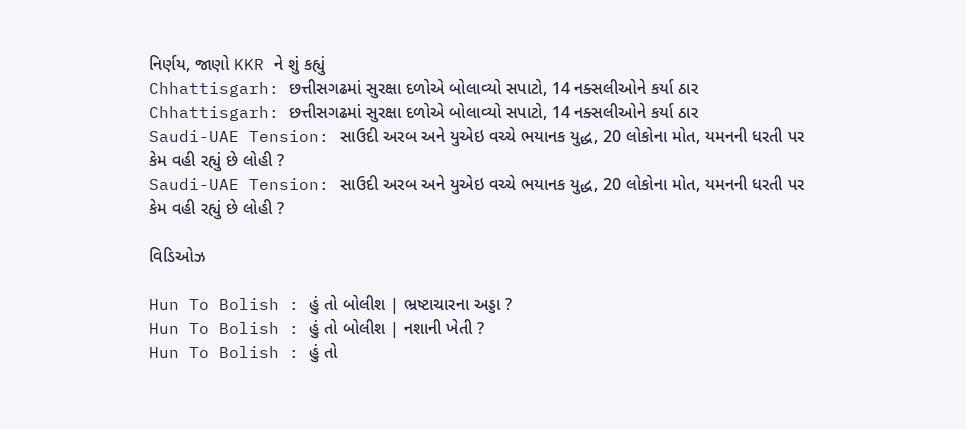નિર્ણય, જાણો KKR ને શું કહ્યું
Chhattisgarh: છત્તીસગઢમાં સુરક્ષા દળોએ બોલાવ્યો સપાટો, 14 નક્સલીઓને કર્યા ઠાર
Chhattisgarh: છત્તીસગઢમાં સુરક્ષા દળોએ બોલાવ્યો સપાટો, 14 નક્સલીઓને કર્યા ઠાર
Saudi-UAE Tension: સાઉદી અરબ અને યુએઇ વચ્ચે ભયાનક યુદ્ધ, 20 લોકોના મોત, યમનની ધરતી પર કેમ વહી રહ્યું છે લોહી ?
Saudi-UAE Tension: સાઉદી અરબ અને યુએઇ વચ્ચે ભયાનક યુદ્ધ, 20 લોકોના મોત, યમનની ધરતી પર કેમ વહી રહ્યું છે લોહી ?

વિડિઓઝ

Hun To Bolish : હું તો બોલીશ | ભ્રષ્ટાચારના અડ્ડા ?
Hun To Bolish : હું તો બોલીશ | નશાની ખેતી ?
Hun To Bolish : હું તો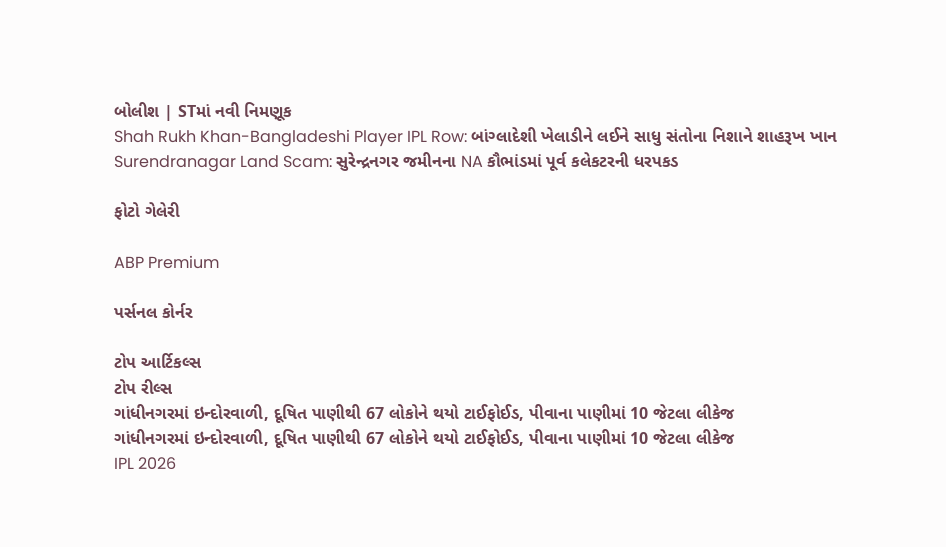બોલીશ | STમાં નવી નિમણૂક
Shah Rukh Khan-Bangladeshi Player IPL Row: બાંગ્લાદેશી ખેલાડીને લઈને સાધુ સંતોના નિશાને શાહરૂખ ખાન
Surendranagar Land Scam: સુરેન્દ્રનગર જમીનના NA કૌભાંડમાં પૂર્વ કલેકટરની ધરપકડ

ફોટો ગેલેરી

ABP Premium

પર્સનલ કોર્નર

ટોપ આર્ટિકલ્સ
ટોપ રીલ્સ
ગાંધીનગરમાં ઇન્દોરવાળી, દૂષિત પાણીથી 67 લોકોને થયો ટાઈફોઈડ, પીવાના પાણીમાં 10 જેટલા લીકેજ
ગાંધીનગરમાં ઇન્દોરવાળી, દૂષિત પાણીથી 67 લોકોને થયો ટાઈફોઈડ, પીવાના પાણીમાં 10 જેટલા લીકેજ
IPL 2026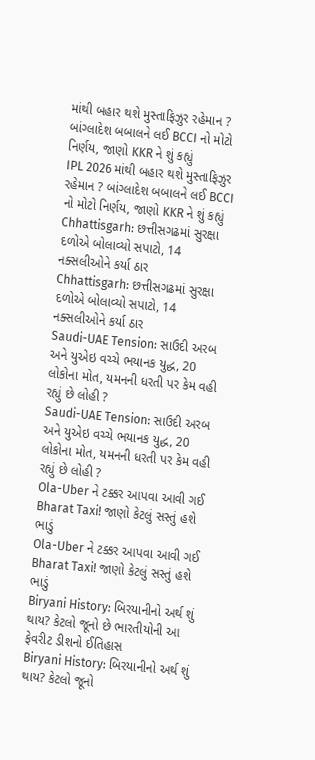માંથી બહાર થશે મુસ્તાફિઝુર રહેમાન ? બાંગ્લાદેશ બબાલને લઈ BCCI નો મોટો નિર્ણય, જાણો KKR ને શું કહ્યું
IPL 2026 માંથી બહાર થશે મુસ્તાફિઝુર રહેમાન ? બાંગ્લાદેશ બબાલને લઈ BCCI નો મોટો નિર્ણય, જાણો KKR ને શું કહ્યું
Chhattisgarh: છત્તીસગઢમાં સુરક્ષા દળોએ બોલાવ્યો સપાટો, 14 નક્સલીઓને કર્યા ઠાર
Chhattisgarh: છત્તીસગઢમાં સુરક્ષા દળોએ બોલાવ્યો સપાટો, 14 નક્સલીઓને કર્યા ઠાર
Saudi-UAE Tension: સાઉદી અરબ અને યુએઇ વચ્ચે ભયાનક યુદ્ધ, 20 લોકોના મોત, યમનની ધરતી પર કેમ વહી રહ્યું છે લોહી ?
Saudi-UAE Tension: સાઉદી અરબ અને યુએઇ વચ્ચે ભયાનક યુદ્ધ, 20 લોકોના મોત, યમનની ધરતી પર કેમ વહી રહ્યું છે લોહી ?
Ola-Uber ને ટક્કર આપવા આવી ગઈ Bharat Taxi! જાણો કેટલું સસ્તું હશે ભાડું
Ola-Uber ને ટક્કર આપવા આવી ગઈ Bharat Taxi! જાણો કેટલું સસ્તું હશે ભાડું
Biryani History: બિરયાનીનો અર્થ શું થાય? કેટલો જૂનો છે ભારતીયોની આ ફેવરીટ ડીશનો ઈતિહાસ
Biryani History: બિરયાનીનો અર્થ શું થાય? કેટલો જૂનો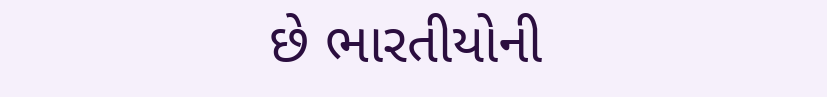છે ભારતીયોની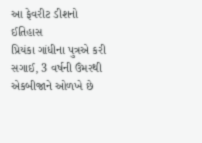આ ફેવરીટ ડીશનો ઈતિહાસ
પ્રિયંકા ગાંધીના પુત્રએ કરી સગાઈ, 3 વર્ષની ઉંમરથી એકબીજાને ઓળખે છે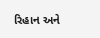રિહાન અને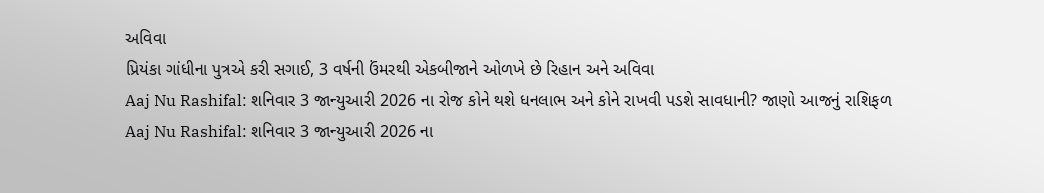અવિવા
પ્રિયંકા ગાંધીના પુત્રએ કરી સગાઈ, 3 વર્ષની ઉંમરથી એકબીજાને ઓળખે છે રિહાન અને અવિવા
Aaj Nu Rashifal: શનિવાર 3 જાન્યુઆરી 2026 ના રોજ કોને થશે ધનલાભ અને કોને રાખવી પડશે સાવધાની? જાણો આજનું રાશિફળ
Aaj Nu Rashifal: શનિવાર 3 જાન્યુઆરી 2026 ના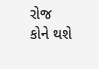રોજ કોને થશે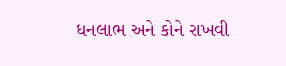ધનલાભ અને કોને રાખવી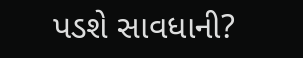પડશે સાવધાની?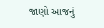જાણો આજનું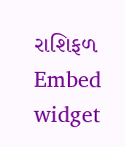રાશિફળ
Embed widget